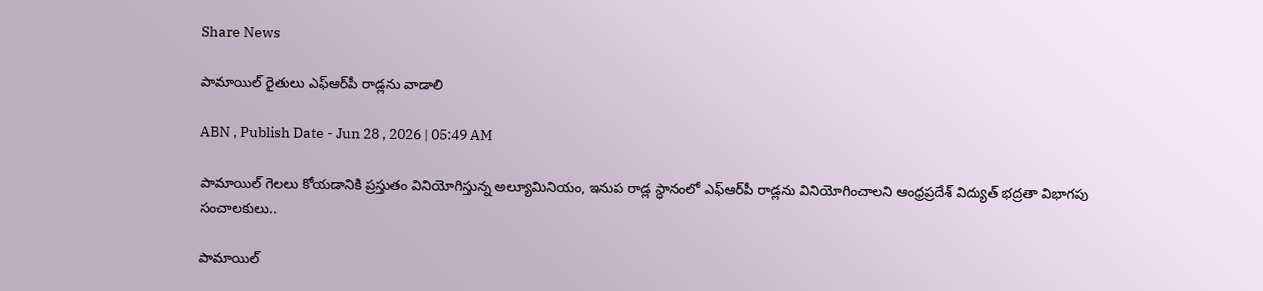Share News

పామాయిల్‌ రైతులు ఎఫ్‌ఆర్‌పీ రాడ్లను వాడాలి

ABN , Publish Date - Jun 28 , 2026 | 05:49 AM

పామాయిల్‌ గెలలు కోయడానికి ప్రస్తుతం వినియోగిస్తున్న అల్యూమినియం, ఇనుప రాడ్ల స్ధానంలో ఎఫ్‌ఆర్‌పీ రాడ్లను వినియోగించాలని ఆంధ్రప్రదేశ్‌ విద్యుత్‌ భద్రతా విభాగపు సంచాలకులు..

పామాయిల్‌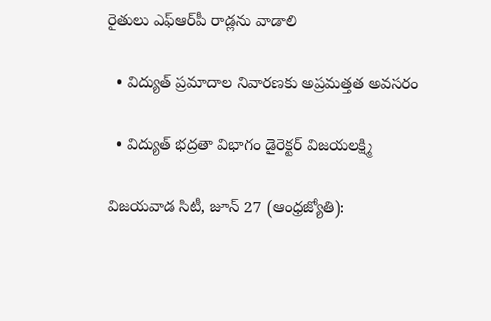రైతులు ఎఫ్‌ఆర్‌పీ రాడ్లను వాడాలి

  • విద్యుత్‌ ప్రమాదాల నివారణకు అప్రమత్తత అవసరం

  • విద్యుత్‌ భద్రతా విభాగం డైరెక్టర్‌ విజయలక్ష్మి

విజయవాడ సిటీ, జూన్‌ 27 (ఆంధ్రజ్యోతి):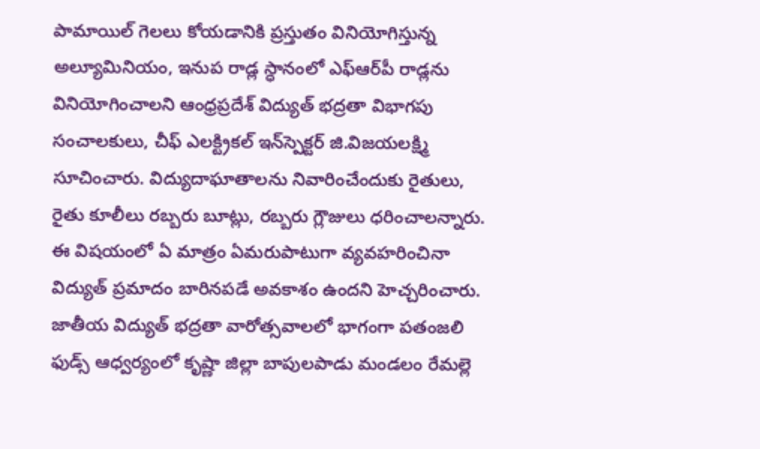పామాయిల్‌ గెలలు కోయడానికి ప్రస్తుతం వినియోగిస్తున్న అల్యూమినియం, ఇనుప రాడ్ల స్ధానంలో ఎఫ్‌ఆర్‌పీ రాడ్లను వినియోగించాలని ఆంధ్రప్రదేశ్‌ విద్యుత్‌ భద్రతా విభాగపు సంచాలకులు, చీఫ్‌ ఎలక్ట్రికల్‌ ఇన్‌స్పెక్టర్‌ జి.విజయలక్ష్మి సూచించారు. విద్యుదాఘాతాలను నివారించేందుకు రైతులు, రైతు కూలీలు రబ్బరు బూట్లు, రబ్బరు గ్లౌజులు ధరించాలన్నారు. ఈ విషయంలో ఏ మాత్రం ఏమరుపాటుగా వ్యవహరించినా విద్యుత్‌ ప్రమాదం బారినపడే అవకాశం ఉందని హెచ్చరించారు. జాతీయ విద్యుత్‌ భద్రతా వారోత్సవాలలో భాగంగా పతంజలి ఫుడ్స్‌ ఆధ్వర్యంలో కృష్ణా జిల్లా బాపులపాడు మండలం రేమల్లె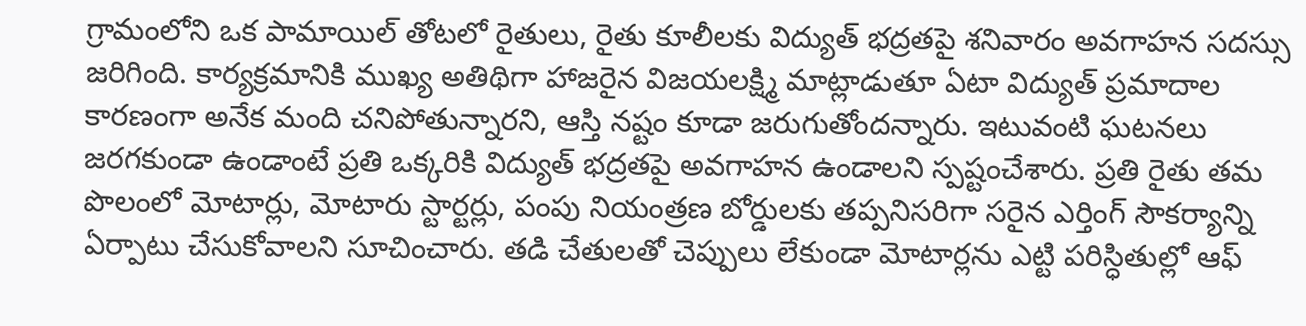గ్రామంలోని ఒక పామాయిల్‌ తోటలో రైతులు, రైతు కూలీలకు విద్యుత్‌ భద్రతపై శనివారం అవగాహన సదస్సు జరిగింది. కార్యక్రమానికి ముఖ్య అతిథిగా హాజరైన విజయలక్ష్మి మాట్లాడుతూ ఏటా విద్యుత్‌ ప్రమాదాల కారణంగా అనేక మంది చనిపోతున్నారని, ఆస్తి నష్టం కూడా జరుగుతోందన్నారు. ఇటువంటి ఘటనలు జరగకుండా ఉండాంటే ప్రతి ఒక్కరికి విద్యుత్‌ భద్రతపై అవగాహన ఉండాలని స్పష్టంచేశారు. ప్రతి రైతు తమ పొలంలో మోటార్లు, మోటారు స్టార్టర్లు, పంపు నియంత్రణ బోర్డులకు తప్పనిసరిగా సరైన ఎర్తింగ్‌ సౌకర్యాన్ని ఏర్పాటు చేసుకోవాలని సూచించారు. తడి చేతులతో చెప్పులు లేకుండా మోటార్లను ఎట్టి పరిస్ధితుల్లో ఆఫ్‌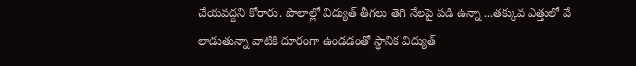చేయవద్దని కోరారు. పొలాల్లో విద్యుత్‌ తీగలు తెగి నేలపై పడి ఉన్నా ...తక్కువ ఎత్తులో వే లాడుతున్నా వాటికి దూరంగా ఉండడంతో స్ధానిక విద్యుత్‌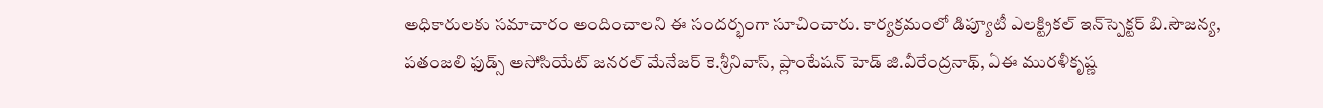అధికారులకు సమాచారం అందించాలని ఈ సందర్భంగా సూచించారు. కార్యక్రమంలో డిప్యూటీ ఎలక్ట్రికల్‌ ఇన్‌స్పెక్టర్‌ బి.సౌజన్య, పతంజలి ఫుడ్స్‌ అసోసియేట్‌ జనరల్‌ మేనేజర్‌ కె.శ్రీనివాస్‌, ప్లాంటేషన్‌ హెడ్‌ జి.వీరేంద్రనాథ్‌, ఏఈ మురళీకృష్ణ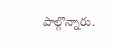పాల్గొన్నారు.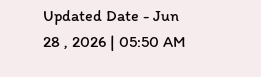Updated Date - Jun 28 , 2026 | 05:50 AM